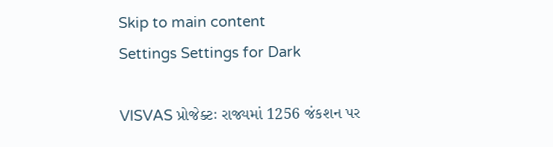Skip to main content
Settings Settings for Dark

VISVAS પ્રોજેક્ટઃ રાજ્યમાં 1256 જંકશન પર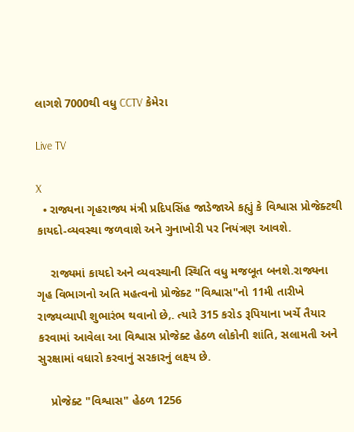લાગશે 7000થી વધુ CCTV કેમેરા

Live TV

X
  • રાજ્યના ગૃહરાજ્ય મંત્રી પ્રદિપસિંહ જાડેજાએ કહ્યું કે વિશ્વાસ પ્રોજેક્ટથી કાયદો-વ્યવસ્થા જળવાશે અને ગુનાખોરી પર નિયંત્રણ આવશે.

    રાજ્યમાં કાયદો અને વ્યવસ્થાની સ્થિતિ વધુ મજબૂત બનશે.રાજ્યના ગૃહ વિભાગનો અતિ મહત્વનો પ્રોજેક્ટ "વિશ્વાસ"નો 11મી તારીખે રાજ્યવ્યાપી શુભારંભ થવાનો છે,. ત્યારે 315 કરોડ રૂપિયાના ખર્ચે તૈયાર કરવામાં આવેલા આ વિશ્વાસ પ્રોજેક્ટ હેઠળ લોકોની શાંતિ, સલામતી અને સુરક્ષામાં વધારો કરવાનું સરકારનું લક્ષ્ય છે.

    પ્રોજેક્ટ "વિશ્વાસ" હેઠળ 1256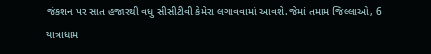જંકશન પર સાત હજારથી વધુ સીસીટીવી કેમેરા લગાવવામાં આવશે.જેમાં તમામ જિલ્લાઓ, 6 યાત્રાધામ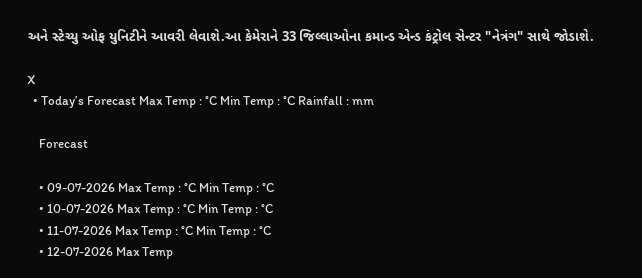અને સ્ટેચ્યુ ઓફ યુનિટીને આવરી લેવાશે.આ કેમેરાને 33 જિલ્લાઓના કમાન્ડ એન્ડ કંટ્રોલ સેન્ટર "નેત્રંગ" સાથે જોડાશે.

X
  • Today’s Forecast Max Temp : °C Min Temp : °C Rainfall : mm

    Forecast

    • 09-07-2026 Max Temp : °C Min Temp : °C
    • 10-07-2026 Max Temp : °C Min Temp : °C
    • 11-07-2026 Max Temp : °C Min Temp : °C
    • 12-07-2026 Max Temp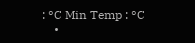: °C Min Temp : °C
    •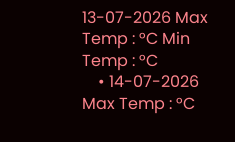13-07-2026 Max Temp : °C Min Temp : °C
    • 14-07-2026 Max Temp : °C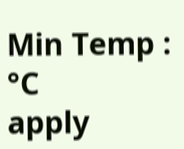Min Temp : °C
apply